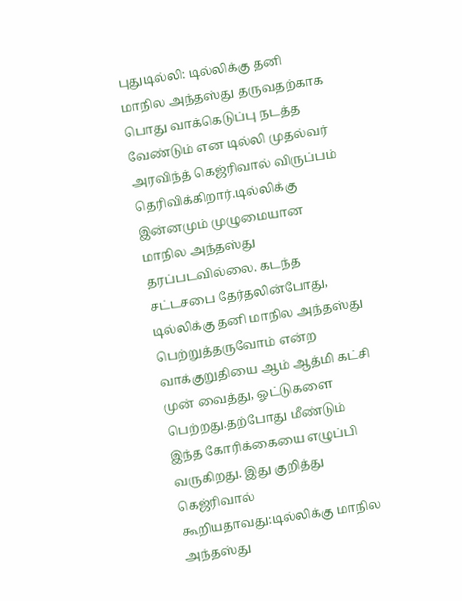புதுடில்லி: டில்லிக்கு தனி மாநில அந்தஸ்து தருவதற்காக பொது வாக்கெடுப்பு நடத்த வேண்டும் என டில்லி முதல்வர் அரவிந்த் கெஜ்ரிவால் விருப்பம் தெரிவிக்கிறார்.டில்லிக்கு இன்னமும் முழுமையான மாநில அந்தஸ்து தரப்படவில்லை. கடந்த சட்டசபை தேர்தலின்போது, டில்லிக்கு தனி மாநில அந்தஸ்து பெற்றுத்தருவோம் என்ற வாக்குறுதியை ஆம் ஆத்மி கட்சி முன் வைத்து, ஓட்டுகளை பெற்றது.தற்போது மீண்டும் இந்த கோரிக்கையை எழுப்பி வருகிறது. இது குறித்து கெஜ்ரிவால் கூறியதாவது:டில்லிக்கு மாநில அந்தஸ்து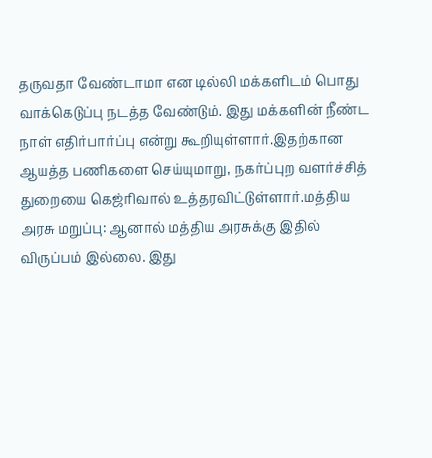தருவதா வேண்டாமா என டில்லி மக்களிடம் பொது வாக்கெடுப்பு நடத்த வேண்டும். இது மக்களின் நீண்ட நாள் எதிர்பார்ப்பு என்று கூறியுள்ளார்.இதற்கான ஆயத்த பணிகளை செய்யுமாறு, நகர்ப்புற வளர்ச்சித் துறையை கெஜ்ரிவால் உத்தரவிட்டுள்ளார்.மத்திய அரசு மறுப்பு: ஆனால் மத்திய அரசுக்கு இதில் விருப்பம் இல்லை. இது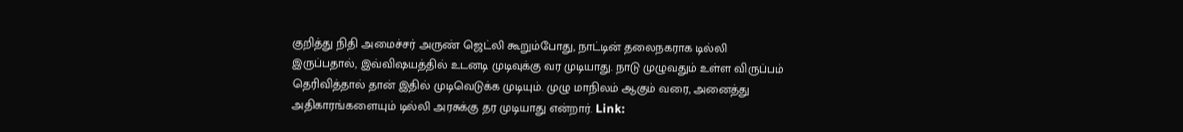குறித்து நிதி அமைச்சர் அருண் ஜெட்லி கூறும்போது, நாட்டின் தலைநகராக டில்லி இருப்பதால், இவ்விஷயத்தில் உடனடி முடிவுக்கு வர முடியாது. நாடு முழுவதும் உள்ள விருப்பம் தெரிவித்தால் தான் இதில் முடிவெடுக்க முடியும். முழு மாநிலம் ஆகும் வரை, அனைத்து அதிகாரங்களையும் டில்லி அரசுக்கு தர முடியாது என்றார். Link: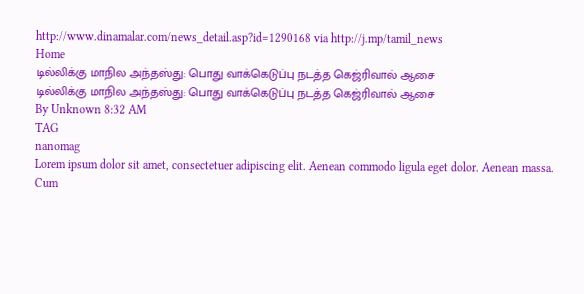http://www.dinamalar.com/news_detail.asp?id=1290168 via http://j.mp/tamil_news
Home
டில்லிக்கு மாநில அந்தஸ்து: பொது வாக்கெடுப்பு நடத்த கெஜ்ரிவால் ஆசை
டில்லிக்கு மாநில அந்தஸ்து: பொது வாக்கெடுப்பு நடத்த கெஜ்ரிவால் ஆசை
By Unknown 8:32 AM
TAG
nanomag
Lorem ipsum dolor sit amet, consectetuer adipiscing elit. Aenean commodo ligula eget dolor. Aenean massa. Cum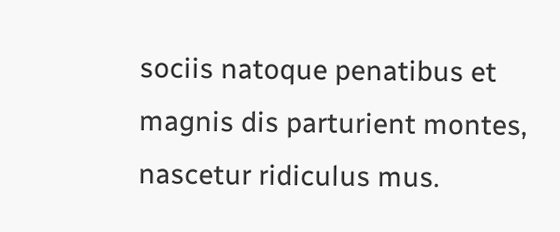sociis natoque penatibus et magnis dis parturient montes, nascetur ridiculus mus.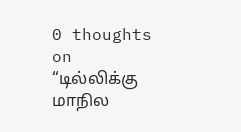0 thoughts on “டில்லிக்கு மாநில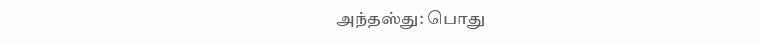அந்தஸ்து: பொது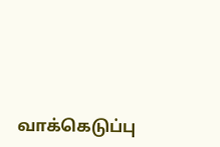வாக்கெடுப்பு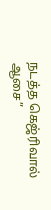நடத்த கெஜ்ரிவால் ஆசை”